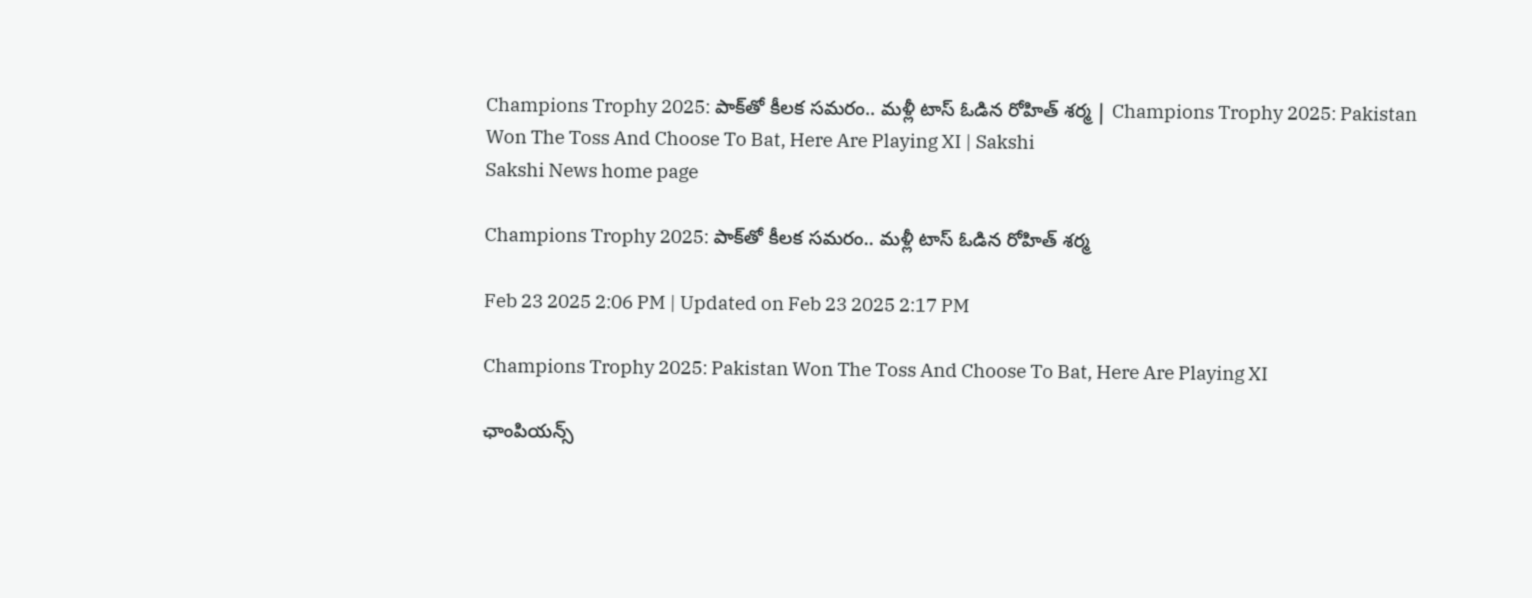Champions Trophy 2025: పాక్‌తో కీలక సమరం.. మళ్లీ టాస్‌ ఓడిన రోహిత్‌ శర్మ | Champions Trophy 2025: Pakistan Won The Toss And Choose To Bat, Here Are Playing XI | Sakshi
Sakshi News home page

Champions Trophy 2025: పాక్‌తో కీలక సమరం.. మళ్లీ టాస్‌ ఓడిన రోహిత్‌ శర్మ

Feb 23 2025 2:06 PM | Updated on Feb 23 2025 2:17 PM

Champions Trophy 2025: Pakistan Won The Toss And Choose To Bat, Here Are Playing XI

ఛాంపియన్స్‌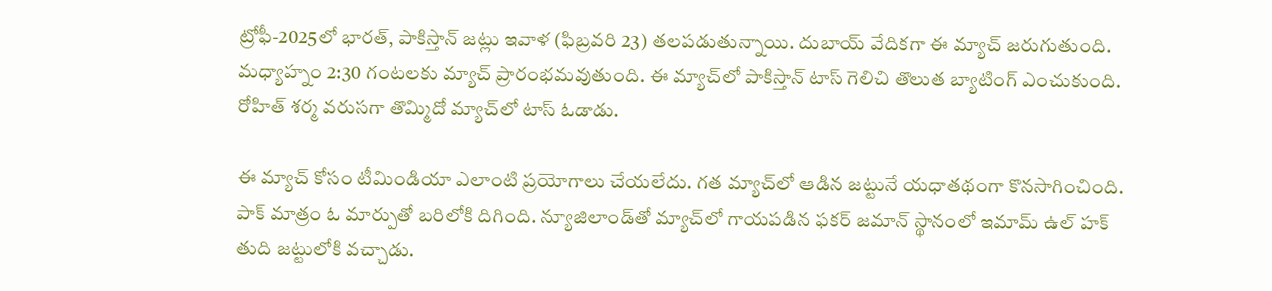ట్రోఫీ-2025లో భారత్‌, పాకిస్తాన్‌ జట్లు ఇవాళ (ఫిబ్రవరి 23) తలపడుతున్నాయి. దుబాయ్‌ వేదికగా ఈ మ్యాచ్‌ జరుగుతుంది. మధ్యాహ్నం 2:30 గంటలకు మ్యాచ్‌ ప్రారంభమవుతుంది. ఈ మ్యాచ్‌లో పాకిస్తాన్‌ టాస్‌ గెలిచి తొలుత బ్యాటింగ్‌ ఎంచుకుంది. రోహిత్‌ శర్మ వరుసగా తొమ్మిదో మ్యాచ్‌లో టాస్‌ ఓడాడు.

ఈ మ్యాచ్‌ కోసం టీమిండియా ఎలాంటి ప్రయోగాలు చేయలేదు. గత మ్యాచ్‌లో ఆడిన జట్టునే యధాతథంగా కొనసాగించింది. పాక్‌ మాత్రం ఓ మార్పుతో బరిలోకి దిగింది. న్యూజిలాండ్‌తో మ్యాచ్‌లో గాయపడిన ఫకర్‌ జమాన్‌ స్థానంలో ఇమామ్‌ ఉల్‌ హక్‌ తుది జట్టులోకి వచ్చాడు.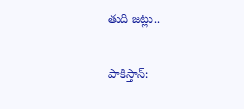తుది జట్లు..

పాకిస్తాన్‌: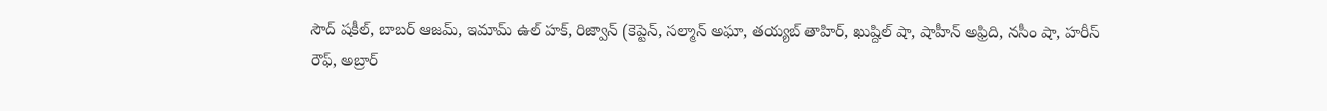సౌద్‌ షకీల్‌, బాబర్‌ ఆజమ్‌, ఇమామ్‌ ఉల్‌ హక్‌, రిజ్వాన్‌ (కెప్టెన్‌, సల్మాన్‌ అఘా, తయ్యబ్‌ తాహిర్‌, ఖుష్దిల్‌ షా, షాహీన్‌ అఫ్రిది, నసీం షా, హరీస్‌ రౌఫ్‌, అబ్రార్‌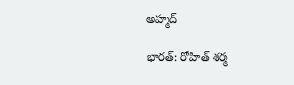అహ్మద్‌

భారత్‌: రోహిత్‌ శర్మ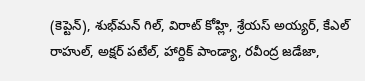(కెప్టెన్‌), శుభ్‌మన్‌ గిల్‌, విరాట్‌ కోహ్లి, శ్రేయస్‌ అయ్యర్‌, కేఎల్‌ రాహుల్‌, అక్షర్‌ పటేల్‌, హార్దిక్‌ పాండ్యా, రవీంద్ర జడేజా,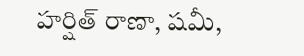హర్షిత్‌ రాణా, షమీ,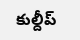కుల్దీప్‌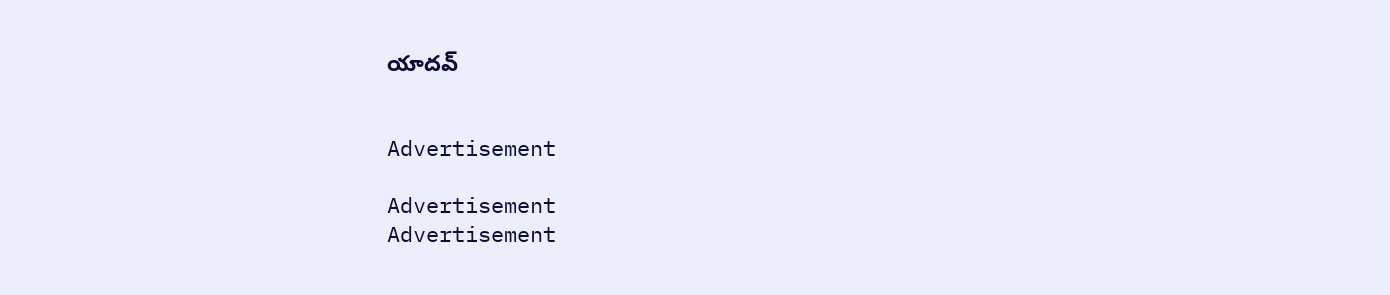యాదవ్‌


Advertisement

Advertisement
Advertisement